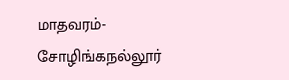மாதவரம்- சோழிங்கநல்லூர்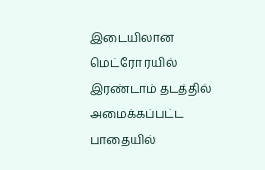இடையிலான மெட்ரோ ரயில் இரண்டாம் தடத்தில் அமைக்கப்பட்ட பாதையில்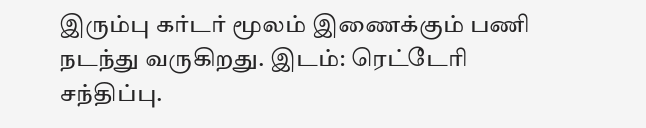இரும்பு கர்டர் மூலம் இணைக்கும் பணி நடந்து வருகிறது. இடம்: ரெட்டேரி சந்திப்பு.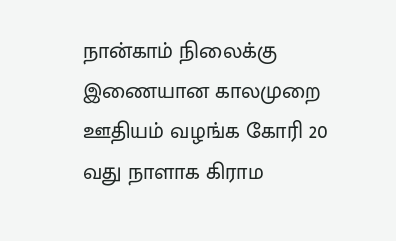நான்காம் நிலைக்கு இணையான காலமுறை ஊதியம் வழங்க கோரி 20 வது நாளாக கிராம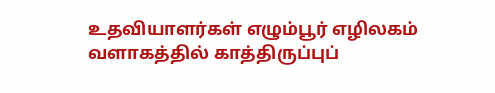உதவியாளர்கள் எழும்பூர் எழிலகம் வளாகத்தில் காத்திருப்புப்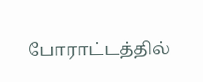போராட்டத்தில்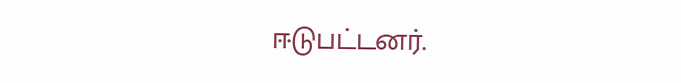ஈடுபட்டனர்.